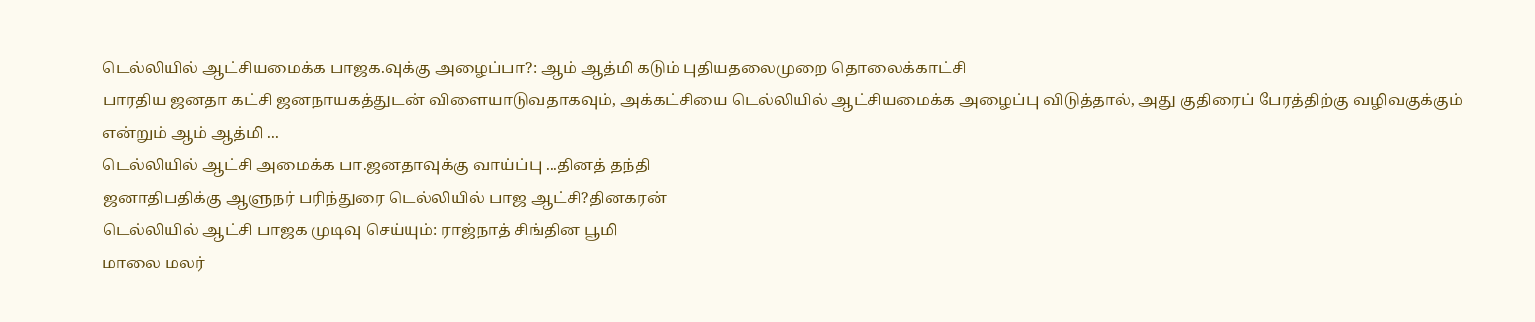டெல்லியில் ஆட்சியமைக்க பாஜக.வுக்கு அழைப்பா?: ஆம் ஆத்மி கடும் புதியதலைமுறை தொலைக்காட்சி
பாரதிய ஜனதா கட்சி ஜனநாயகத்துடன் விளையாடுவதாகவும், அக்கட்சியை டெல்லியில் ஆட்சியமைக்க அழைப்பு விடுத்தால், அது குதிரைப் பேரத்திற்கு வழிவகுக்கும் என்றும் ஆம் ஆத்மி ...
டெல்லியில் ஆட்சி அமைக்க பா.ஜனதாவுக்கு வாய்ப்பு ...தினத் தந்தி
ஜனாதிபதிக்கு ஆளுநர் பரிந்துரை டெல்லியில் பாஜ ஆட்சி?தினகரன்
டெல்லியில் ஆட்சி பாஜக முடிவு செய்யும்: ராஜ்நாத் சிங்தின பூமி
மாலை மலர்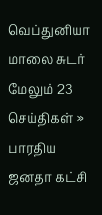வெப்துனியா
மாலை சுடர்
மேலும் 23 செய்திகள் »
பாரதிய ஜனதா கட்சி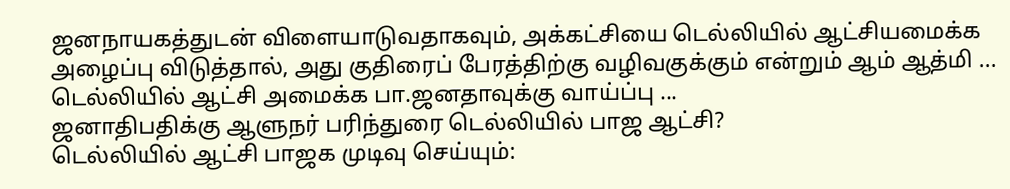ஜனநாயகத்துடன் விளையாடுவதாகவும், அக்கட்சியை டெல்லியில் ஆட்சியமைக்க அழைப்பு விடுத்தால், அது குதிரைப் பேரத்திற்கு வழிவகுக்கும் என்றும் ஆம் ஆத்மி ...
டெல்லியில் ஆட்சி அமைக்க பா.ஜனதாவுக்கு வாய்ப்பு ...
ஜனாதிபதிக்கு ஆளுநர் பரிந்துரை டெல்லியில் பாஜ ஆட்சி?
டெல்லியில் ஆட்சி பாஜக முடிவு செய்யும்: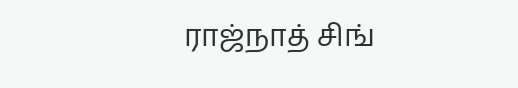ராஜ்நாத் சிங்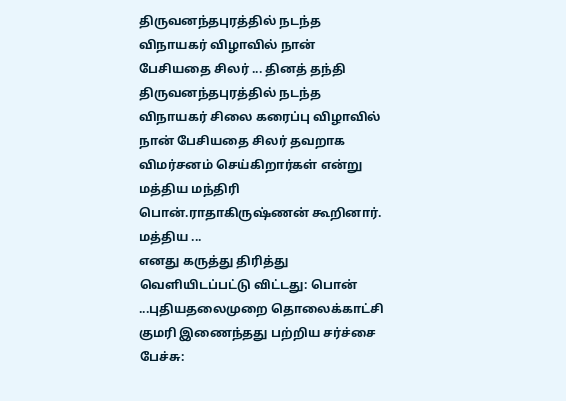திருவனந்தபுரத்தில் நடந்த விநாயகர் விழாவில் நான் பேசியதை சிலர் ... தினத் தந்தி
திருவனந்தபுரத்தில் நடந்த விநாயகர் சிலை கரைப்பு விழாவில் நான் பேசியதை சிலர் தவறாக விமர்சனம் செய்கிறார்கள் என்று மத்திய மந்திரி பொன்.ராதாகிருஷ்ணன் கூறினார். மத்திய ...
எனது கருத்து திரித்து வெளியிடப்பட்டு விட்டது: பொன் ...புதியதலைமுறை தொலைக்காட்சி
குமரி இணைந்தது பற்றிய சர்ச்சை பேச்சு: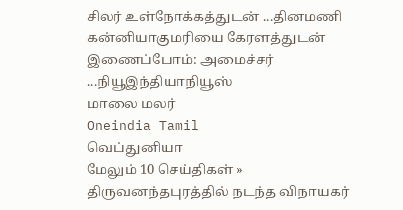சிலர் உள்நோக்கத்துடன் ...தினமணி
கன்னியாகுமரியை கேரளத்துடன் இணைப்போம்: அமைச்சர் ...நியூஇந்தியாநியூஸ்
மாலை மலர்
Oneindia Tamil
வெப்துனியா
மேலும் 10 செய்திகள் »
திருவனந்தபுரத்தில் நடந்த விநாயகர்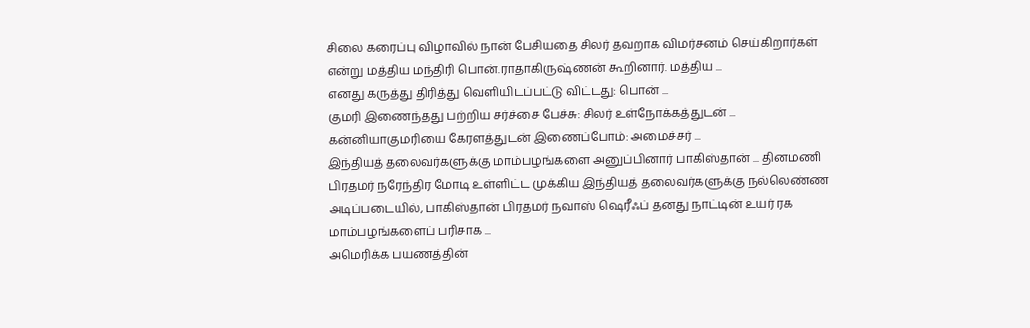சிலை கரைப்பு விழாவில் நான் பேசியதை சிலர் தவறாக விமர்சனம் செய்கிறார்கள் என்று மத்திய மந்திரி பொன்.ராதாகிருஷ்ணன் கூறினார். மத்திய ...
எனது கருத்து திரித்து வெளியிடப்பட்டு விட்டது: பொன் ...
குமரி இணைந்தது பற்றிய சர்ச்சை பேச்சு: சிலர் உள்நோக்கத்துடன் ...
கன்னியாகுமரியை கேரளத்துடன் இணைப்போம்: அமைச்சர் ...
இந்தியத் தலைவர்களுக்கு மாம்பழங்களை அனுப்பினார் பாகிஸ்தான் ... தினமணி
பிரதமர் நரேந்திர மோடி உள்ளிட்ட முக்கிய இந்தியத் தலைவர்களுக்கு நல்லெண்ண அடிப்படையில், பாகிஸ்தான் பிரதமர் நவாஸ் ஷெரீஃப் தனது நாட்டின் உயர் ரக மாம்பழங்களைப் பரிசாக ...
அமெரிக்க பயணத்தின்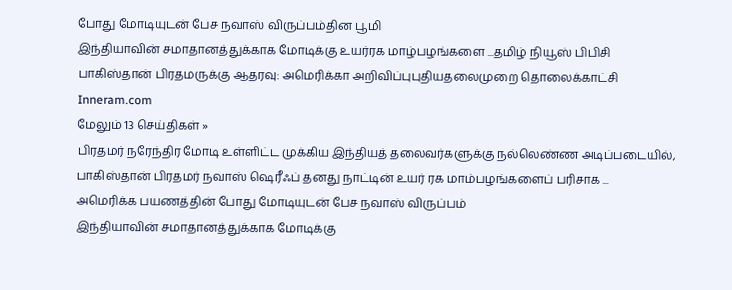போது மோடியுடன் பேச நவாஸ் விருப்பம்தின பூமி
இந்தியாவின் சமாதானத்துக்காக மோடிக்கு உயர்ரக மாழ்பழங்களை ...தமிழ் நியூஸ் பிபிசி
பாகிஸ்தான் பிரதமருக்கு ஆதரவு: அமெரிக்கா அறிவிப்புபுதியதலைமுறை தொலைக்காட்சி
Inneram.com
மேலும் 13 செய்திகள் »
பிரதமர் நரேந்திர மோடி உள்ளிட்ட முக்கிய இந்தியத் தலைவர்களுக்கு நல்லெண்ண அடிப்படையில், பாகிஸ்தான் பிரதமர் நவாஸ் ஷெரீஃப் தனது நாட்டின் உயர் ரக மாம்பழங்களைப் பரிசாக ...
அமெரிக்க பயணத்தின் போது மோடியுடன் பேச நவாஸ் விருப்பம்
இந்தியாவின் சமாதானத்துக்காக மோடிக்கு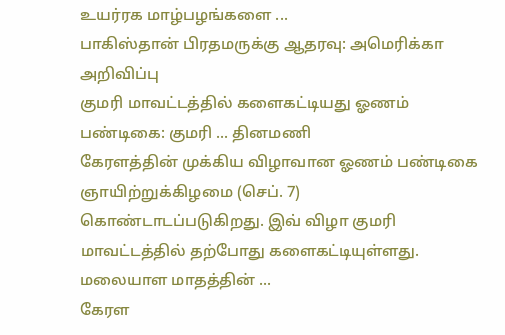உயர்ரக மாழ்பழங்களை ...
பாகிஸ்தான் பிரதமருக்கு ஆதரவு: அமெரிக்கா அறிவிப்பு
குமரி மாவட்டத்தில் களைகட்டியது ஓணம் பண்டிகை: குமரி ... தினமணி
கேரளத்தின் முக்கிய விழாவான ஓணம் பண்டிகை ஞாயிற்றுக்கிழமை (செப். 7) கொண்டாடப்படுகிறது. இவ் விழா குமரி மாவட்டத்தில் தற்போது களைகட்டியுள்ளது. மலையாள மாதத்தின் ...
கேரள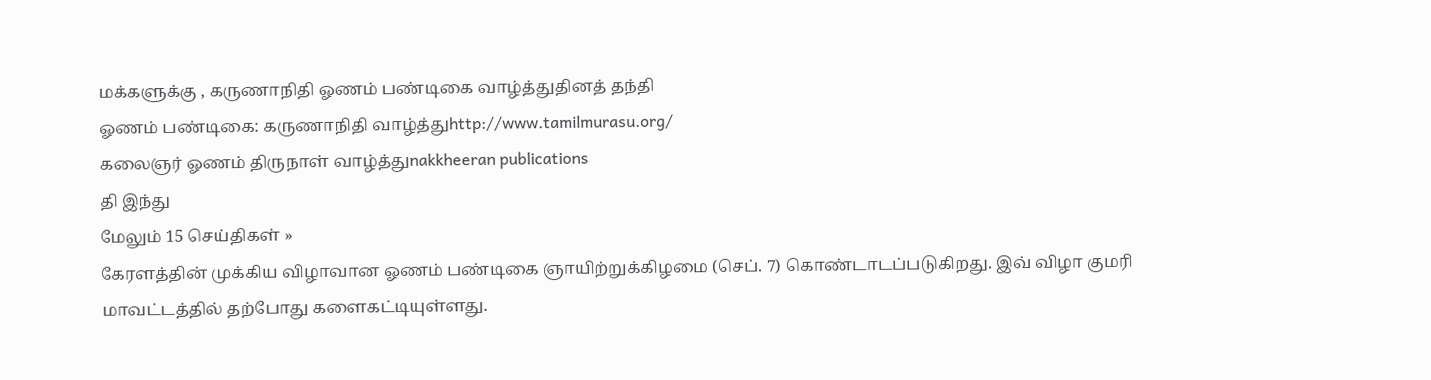மக்களுக்கு , கருணாநிதி ஓணம் பண்டிகை வாழ்த்துதினத் தந்தி
ஓணம் பண்டிகை: கருணாநிதி வாழ்த்துhttp://www.tamilmurasu.org/
கலைஞர் ஓணம் திருநாள் வாழ்த்துnakkheeran publications
தி இந்து
மேலும் 15 செய்திகள் »
கேரளத்தின் முக்கிய விழாவான ஓணம் பண்டிகை ஞாயிற்றுக்கிழமை (செப். 7) கொண்டாடப்படுகிறது. இவ் விழா குமரி மாவட்டத்தில் தற்போது களைகட்டியுள்ளது.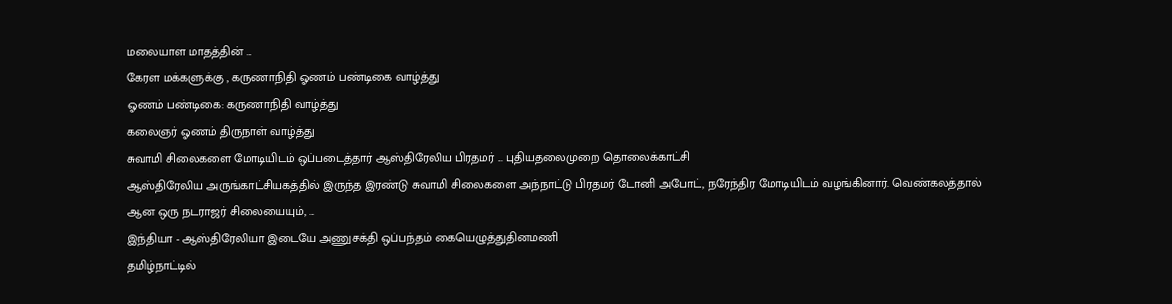மலையாள மாதத்தின் ...
கேரள மக்களுக்கு , கருணாநிதி ஓணம் பண்டிகை வாழ்த்து
ஓணம் பண்டிகை: கருணாநிதி வாழ்த்து
கலைஞர் ஓணம் திருநாள் வாழ்த்து
சுவாமி சிலைகளை மோடியிடம் ஒப்படைத்தார் ஆஸ்திரேலிய பிரதமர் ... புதியதலைமுறை தொலைக்காட்சி
ஆஸ்திரேலிய அருங்காட்சியகத்தில் இருந்த இரண்டு சுவாமி சிலைகளை அந்நாட்டு பிரதமர் டோனி அபோட், நரேந்திர மோடியிடம் வழங்கினார். வெண்கலத்தால் ஆன ஒரு நடராஜர் சிலையையும், ...
இந்தியா - ஆஸ்திரேலியா இடையே அணுசக்தி ஒப்பந்தம் கையெழுத்துதினமணி
தமிழ்நாட்டில்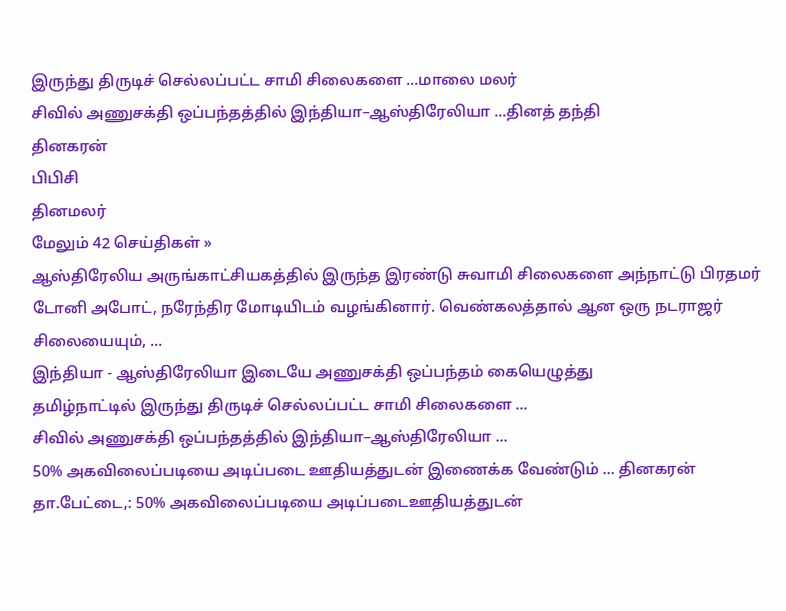இருந்து திருடிச் செல்லப்பட்ட சாமி சிலைகளை ...மாலை மலர்
சிவில் அணுசக்தி ஒப்பந்தத்தில் இந்தியா–ஆஸ்திரேலியா ...தினத் தந்தி
தினகரன்
பிபிசி
தினமலர்
மேலும் 42 செய்திகள் »
ஆஸ்திரேலிய அருங்காட்சியகத்தில் இருந்த இரண்டு சுவாமி சிலைகளை அந்நாட்டு பிரதமர் டோனி அபோட், நரேந்திர மோடியிடம் வழங்கினார். வெண்கலத்தால் ஆன ஒரு நடராஜர் சிலையையும், ...
இந்தியா - ஆஸ்திரேலியா இடையே அணுசக்தி ஒப்பந்தம் கையெழுத்து
தமிழ்நாட்டில் இருந்து திருடிச் செல்லப்பட்ட சாமி சிலைகளை ...
சிவில் அணுசக்தி ஒப்பந்தத்தில் இந்தியா–ஆஸ்திரேலியா ...
50% அகவிலைப்படியை அடிப்படை ஊதியத்துடன் இணைக்க வேண்டும் ... தினகரன்
தா.பேட்டை,: 50% அகவிலைப்படியை அடிப்படைஊதியத்துடன்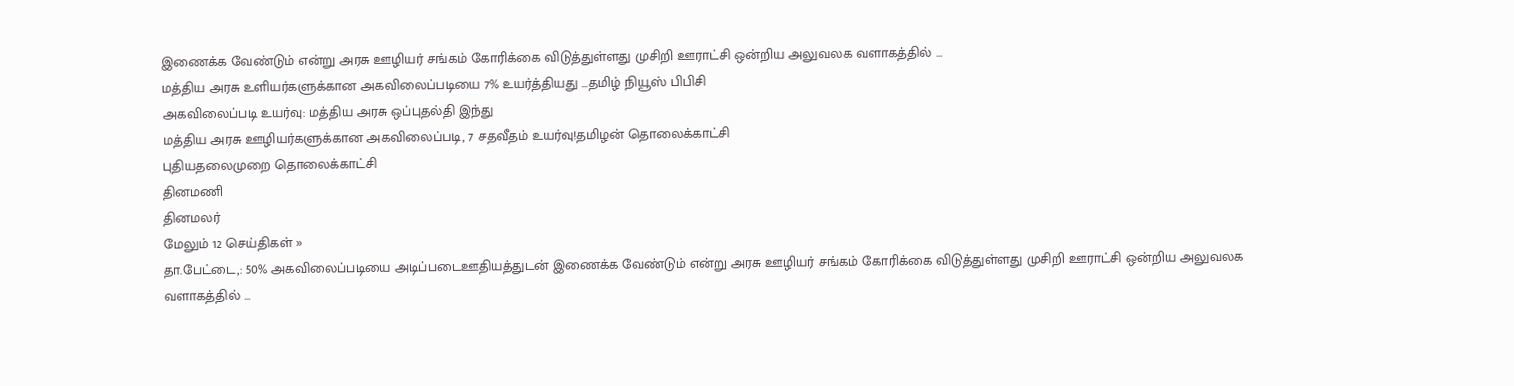இணைக்க வேண்டும் என்று அரசு ஊழியர் சங்கம் கோரிக்கை விடுத்துள்ளது முசிறி ஊராட்சி ஒன்றிய அலுவலக வளாகத்தில் ...
மத்திய அரசு உளியர்களுக்கான அகவிலைப்படியை 7% உயர்த்தியது ...தமிழ் நியூஸ் பிபிசி
அகவிலைப்படி உயர்வு: மத்திய அரசு ஒப்புதல்தி இந்து
மத்திய அரசு ஊழியர்களுக்கான அகவிலைப்படி, 7 சதவீதம் உயர்வு!தமிழன் தொலைக்காட்சி
புதியதலைமுறை தொலைக்காட்சி
தினமணி
தினமலர்
மேலும் 12 செய்திகள் »
தா.பேட்டை,: 50% அகவிலைப்படியை அடிப்படைஊதியத்துடன் இணைக்க வேண்டும் என்று அரசு ஊழியர் சங்கம் கோரிக்கை விடுத்துள்ளது முசிறி ஊராட்சி ஒன்றிய அலுவலக வளாகத்தில் ...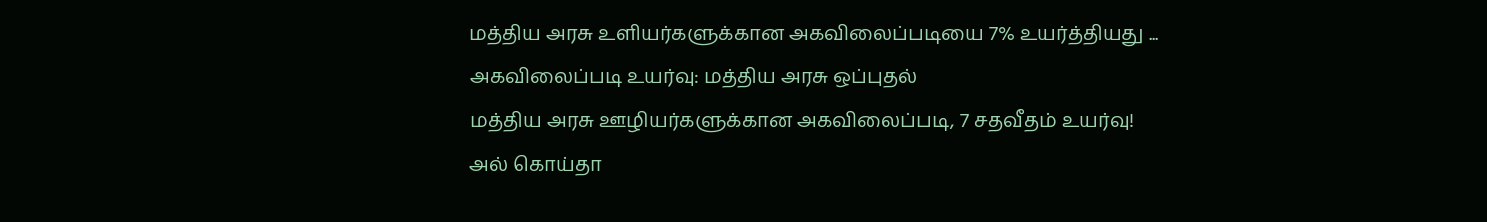மத்திய அரசு உளியர்களுக்கான அகவிலைப்படியை 7% உயர்த்தியது ...
அகவிலைப்படி உயர்வு: மத்திய அரசு ஒப்புதல்
மத்திய அரசு ஊழியர்களுக்கான அகவிலைப்படி, 7 சதவீதம் உயர்வு!
அல் கொய்தா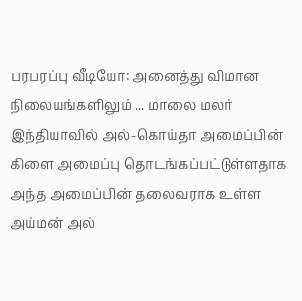பரபரப்பு வீடியோ: அனைத்து விமான நிலையங்களிலும் ... மாலை மலர்
இந்தியாவில் அல்-கொய்தா அமைப்பின் கிளை அமைப்பு தொடங்கப்பட்டுள்ளதாக அந்த அமைப்பின் தலைவராக உள்ள அய்மன் அல்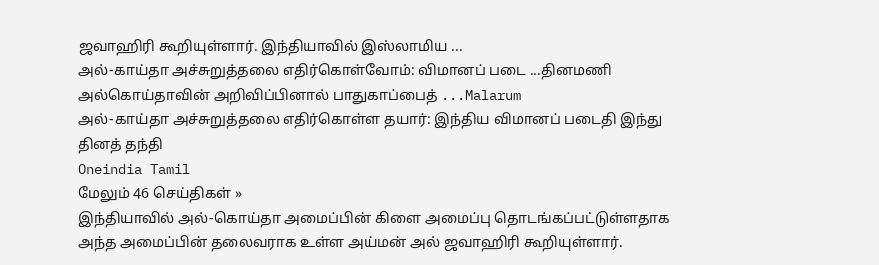ஜவாஹிரி கூறியுள்ளார். இந்தியாவில் இஸ்லாமிய ...
அல்-காய்தா அச்சுறுத்தலை எதிர்கொள்வோம்: விமானப் படை ...தினமணி
அல்கொய்தாவின் அறிவிப்பினால் பாதுகாப்பைத் ...Malarum
அல்-காய்தா அச்சுறுத்தலை எதிர்கொள்ள தயார்: இந்திய விமானப் படைதி இந்து
தினத் தந்தி
Oneindia Tamil
மேலும் 46 செய்திகள் »
இந்தியாவில் அல்-கொய்தா அமைப்பின் கிளை அமைப்பு தொடங்கப்பட்டுள்ளதாக அந்த அமைப்பின் தலைவராக உள்ள அய்மன் அல் ஜவாஹிரி கூறியுள்ளார்.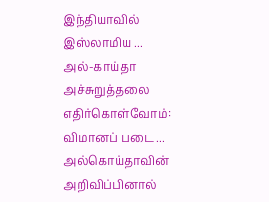இந்தியாவில் இஸ்லாமிய ...
அல்-காய்தா அச்சுறுத்தலை எதிர்கொள்வோம்: விமானப் படை ...
அல்கொய்தாவின் அறிவிப்பினால்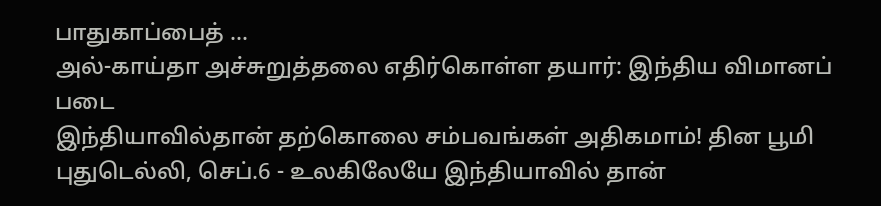பாதுகாப்பைத் ...
அல்-காய்தா அச்சுறுத்தலை எதிர்கொள்ள தயார்: இந்திய விமானப் படை
இந்தியாவில்தான் தற்கொலை சம்பவங்கள் அதிகமாம்! தின பூமி
புதுடெல்லி, செப்.6 - உலகிலேயே இந்தியாவில் தான்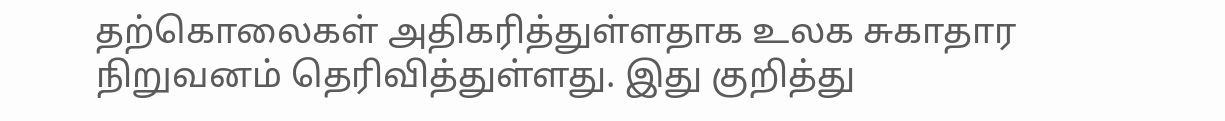தற்கொலைகள் அதிகரித்துள்ளதாக உலக சுகாதார நிறுவனம் தெரிவித்துள்ளது. இது குறித்து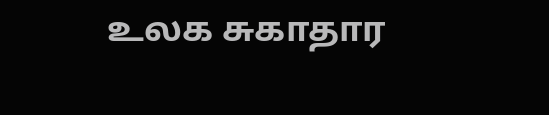உலக சுகாதார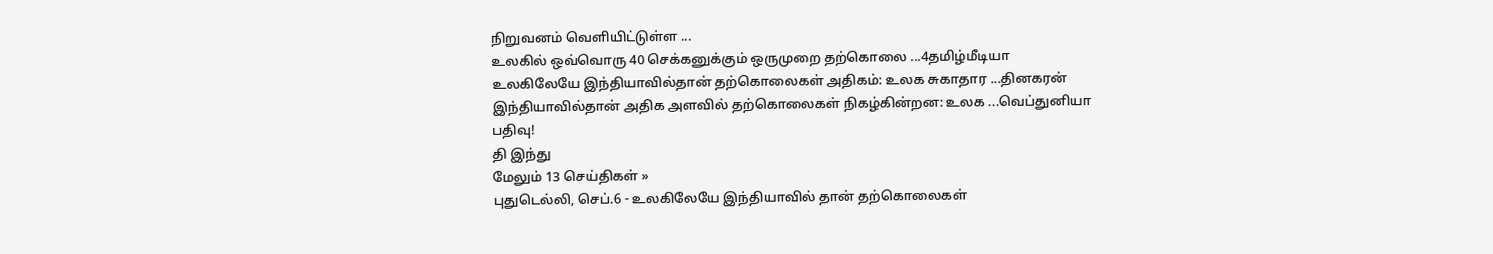நிறுவனம் வெளியிட்டுள்ள ...
உலகில் ஒவ்வொரு 40 செக்கனுக்கும் ஒருமுறை தற்கொலை ...4தமிழ்மீடியா
உலகிலேயே இந்தியாவில்தான் தற்கொலைகள் அதிகம்: உலக சுகாதார ...தினகரன்
இந்தியாவில்தான் அதிக அளவில் தற்கொலைகள் நிகழ்கின்றன: உலக ...வெப்துனியா
பதிவு!
தி இந்து
மேலும் 13 செய்திகள் »
புதுடெல்லி, செப்.6 - உலகிலேயே இந்தியாவில் தான் தற்கொலைகள்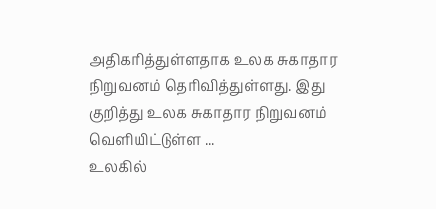அதிகரித்துள்ளதாக உலக சுகாதார நிறுவனம் தெரிவித்துள்ளது. இது குறித்து உலக சுகாதார நிறுவனம் வெளியிட்டுள்ள ...
உலகில்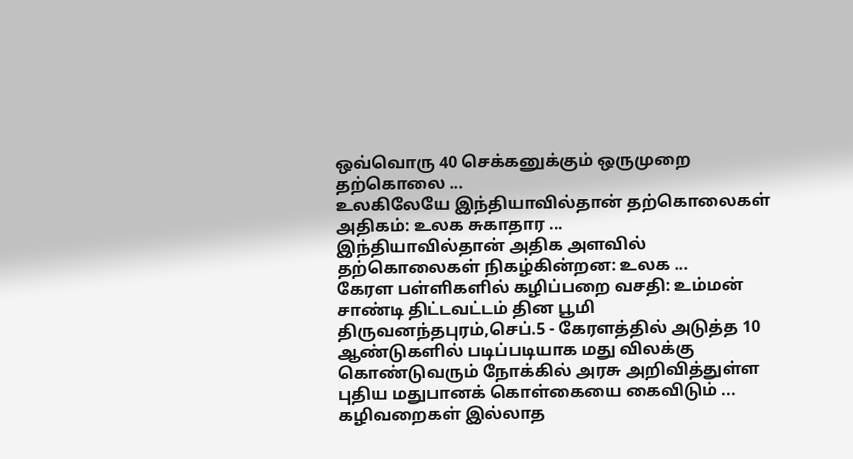ஒவ்வொரு 40 செக்கனுக்கும் ஒருமுறை தற்கொலை ...
உலகிலேயே இந்தியாவில்தான் தற்கொலைகள் அதிகம்: உலக சுகாதார ...
இந்தியாவில்தான் அதிக அளவில் தற்கொலைகள் நிகழ்கின்றன: உலக ...
கேரள பள்ளிகளில் கழிப்பறை வசதி: உம்மன் சாண்டி திட்டவட்டம் தின பூமி
திருவனந்தபுரம்,செப்.5 - கேரளத்தில் அடுத்த 10 ஆண்டுகளில் படிப்படியாக மது விலக்கு கொண்டுவரும் நோக்கில் அரசு அறிவித்துள்ள புதிய மதுபானக் கொள்கையை கைவிடும் ...
கழிவறைகள் இல்லாத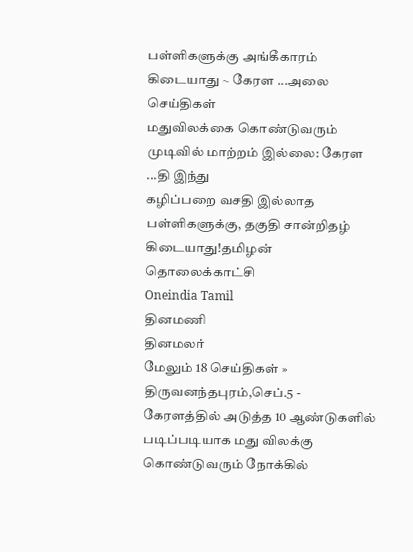பள்ளிகளுக்கு அங்கீகாரம் கிடையாது ~ கேரள ...அலை செய்திகள்
மதுவிலக்கை கொண்டுவரும் முடிவில் மாற்றம் இல்லை: கேரள ...தி இந்து
கழிப்பறை வசதி இல்லாத பள்ளிகளுக்கு, தகுதி சான்றிதழ் கிடையாது!தமிழன் தொலைக்காட்சி
Oneindia Tamil
தினமணி
தினமலர்
மேலும் 18 செய்திகள் »
திருவனந்தபுரம்,செப்.5 - கேரளத்தில் அடுத்த 10 ஆண்டுகளில் படிப்படியாக மது விலக்கு கொண்டுவரும் நோக்கில்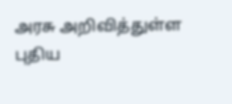அரசு அறிவித்துள்ள புதிய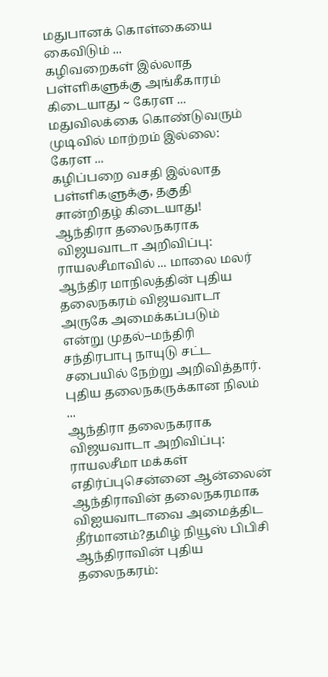மதுபானக் கொள்கையை கைவிடும் ...
கழிவறைகள் இல்லாத பள்ளிகளுக்கு அங்கீகாரம் கிடையாது ~ கேரள ...
மதுவிலக்கை கொண்டுவரும் முடிவில் மாற்றம் இல்லை: கேரள ...
கழிப்பறை வசதி இல்லாத பள்ளிகளுக்கு, தகுதி சான்றிதழ் கிடையாது!
ஆந்திரா தலைநகராக விஜயவாடா அறிவிப்பு: ராயலசீமாவில் ... மாலை மலர்
ஆந்திர மாநிலத்தின் புதிய தலைநகரம் விஜயவாடா அருகே அமைக்கப்படும் என்று முதல்–மந்திரி சந்திரபாபு நாயுடு சட்ட சபையில் நேற்று அறிவித்தார். புதிய தலைநகருக்கான நிலம் ...
ஆந்திரா தலைநகராக விஜயவாடா அறிவிப்பு: ராயலசீமா மக்கள் எதிர்ப்புசென்னை ஆன்லைன்
ஆந்திராவின் தலைநகரமாக விஐயவாடாவை அமைத்திட தீர்மானம்?தமிழ் நியூஸ் பிபிசி
ஆந்திராவின் புதிய தலைநகரம்: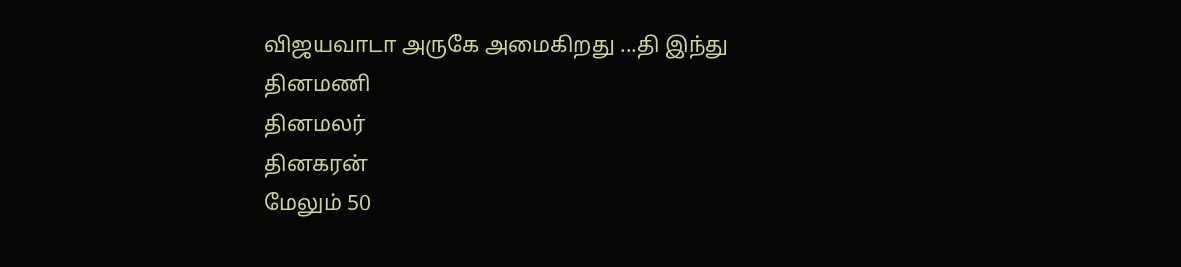விஜயவாடா அருகே அமைகிறது ...தி இந்து
தினமணி
தினமலர்
தினகரன்
மேலும் 50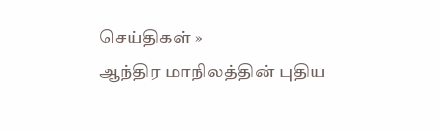செய்திகள் »
ஆந்திர மாநிலத்தின் புதிய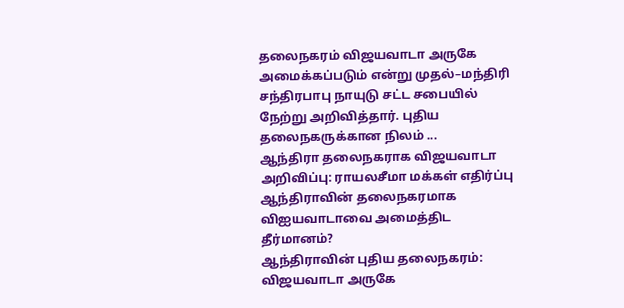தலைநகரம் விஜயவாடா அருகே அமைக்கப்படும் என்று முதல்–மந்திரி சந்திரபாபு நாயுடு சட்ட சபையில் நேற்று அறிவித்தார். புதிய தலைநகருக்கான நிலம் ...
ஆந்திரா தலைநகராக விஜயவாடா அறிவிப்பு: ராயலசீமா மக்கள் எதிர்ப்பு
ஆந்திராவின் தலைநகரமாக விஐயவாடாவை அமைத்திட தீர்மானம்?
ஆந்திராவின் புதிய தலைநகரம்: விஜயவாடா அருகே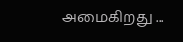அமைகிறது ...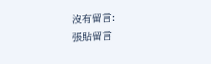沒有留言:
張貼留言